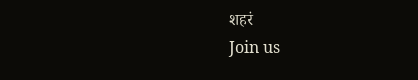शहरं
Join us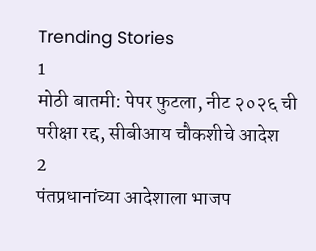Trending Stories
1
मोठी बातमी: पेपर फुटला, नीट २०२६ ची परीक्षा रद्द, सीबीआय चौकशीचे आदेश
2
पंतप्रधानांच्या आदेशाला भाजप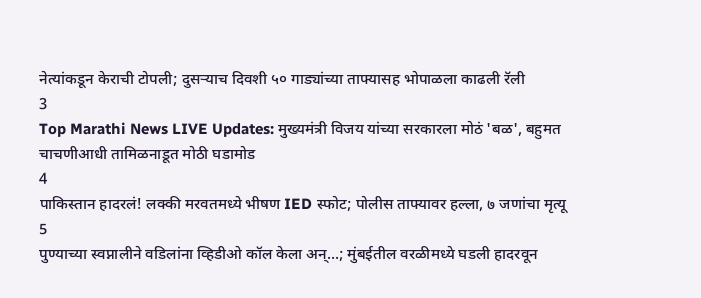नेत्यांकडून केराची टोपली; दुसऱ्याच दिवशी ५० गाड्यांच्या ताफ्यासह भोपाळला काढली रॅली
3
Top Marathi News LIVE Updates: मुख्यमंत्री विजय यांच्या सरकारला मोठं 'बळ', बहुमत चाचणीआधी तामिळनाडूत मोठी घडामोड
4
पाकिस्तान हादरलं! लक्की मरवतमध्ये भीषण IED स्फोट; पोलीस ताफ्यावर हल्ला, ७ जणांचा मृत्यू
5
पुण्याच्या स्वप्नालीने वडिलांना व्हिडीओ कॉल केला अन्...; मुंबईतील वरळीमध्ये घडली हादरवून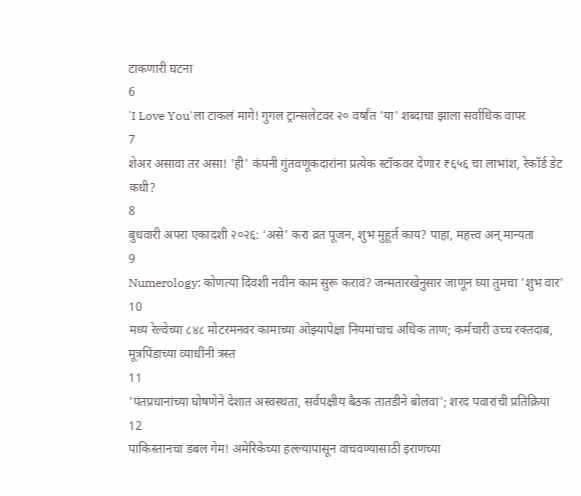टाकणारी घटना
6
'I Love You'ला टाकलं मागे! गुगल ट्रान्सलेटवर २० वर्षांत 'या' शब्दाचा झाला सर्वाधिक वापर
7
शेअर असावा तर असा! 'ही' कंपनी गुंतवणूकदारांना प्रत्येक स्टॉकवर देणार ₹६५६ चा लाभांश, रेकॉर्ड डेट कधी?
8
बुधवारी अपरा एकादशी २०२६: ‘असे’ करा व्रत पूजन, शुभ मुहूर्त काय? पाहा, महत्त्व अन् मान्यता
9
Numerology: कोणत्या दिवशी नवीन काम सुरू करावं? जन्मतारखेनुसार जाणून घ्या तुमचा 'शुभ वार'
10
मध्य रेल्वेच्या ८४८ मोटरमनवर कामाच्या ओझ्यापेक्षा नियमांचाच अधिक ताण; कर्मचारी उच्च रक्तदाब, मूत्रपिंडाच्या व्याधींनी त्रस्त
11
'पंतप्रधानांच्या घोषणेने देशात अस्वस्थता, सर्वपक्षीय बैठक तातडीने बोलवा'; शरद पवारांची प्रतिक्रिया
12
पाकिस्तानचा डबल गेम! अमेरिकेच्या हल्ल्यापासून वाचवण्यासाठी इराणच्या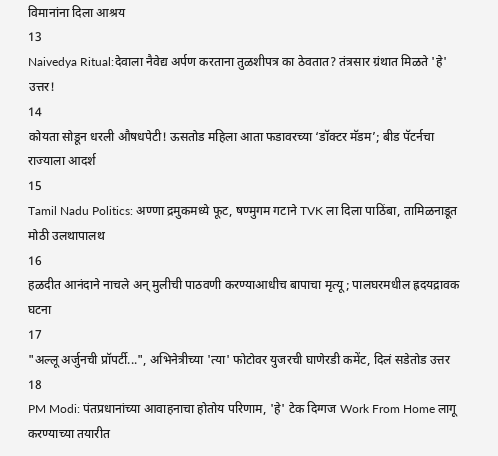विमानांना दिला आश्रय
13
Naivedya Ritual:देवाला नैवेद्य अर्पण करताना तुळशीपत्र का ठेवतात? तंत्रसार ग्रंथात मिळते 'हे' उत्तर!
14
कोयता सोडून धरली औषधपेटी! ऊसतोड महिला आता फडावरच्या ‘डॉक्टर मॅडम’; बीड पॅटर्नचा राज्याला आदर्श
15
Tamil Nadu Politics: अण्णा द्रमुकमध्ये फूट, षण्मुगम गटाने TVK ला दिला पाठिंबा, तामिळनाडूत मोठी उलथापालथ
16
हळदीत आनंदाने नाचले अन् मुलीची पाठवणी करण्याआधीच बापाचा मृत्यू; पालघरमधील ह्रदयद्रावक घटना
17
"अल्लू अर्जुनची प्रॉपर्टी...", अभिनेत्रीच्या 'त्या' फोटोवर युजरची घाणेरडी कमेंट, दिलं सडेतोड उत्तर
18
PM Modi: पंतप्रधानांच्या आवाहनाचा होतोय परिणाम, 'हे' टेक दिग्गज Work From Home लागू करण्याच्या तयारीत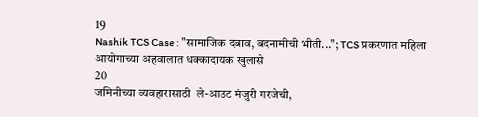19
Nashik TCS Case : "सामाजिक दबाव, बदनामीची भीती..."; TCS प्रकरणात महिला आयोगाच्या अहवालात धक्कादायक खुलासे
20
जमिनीच्या व्यवहारासाठी  ले-आउट मंजुरी गरजेची,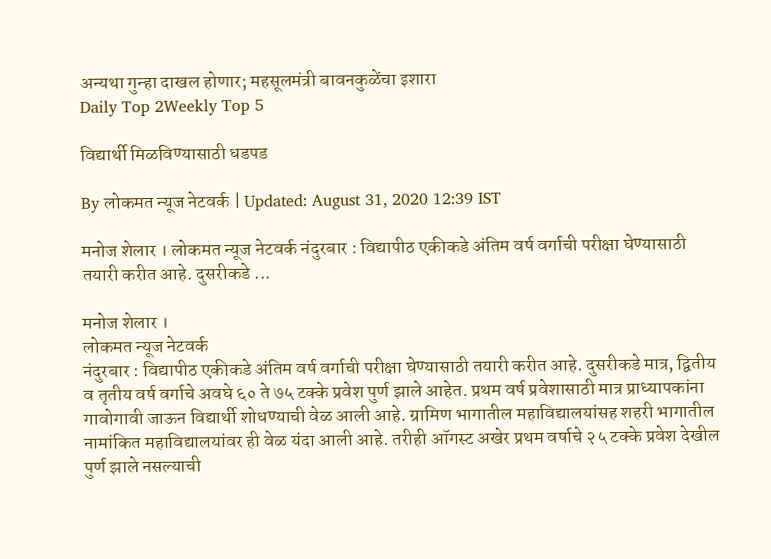अन्यथा गुन्हा दाखल होणार; महसूलमंत्री बावनकुळेंचा इशारा
Daily Top 2Weekly Top 5

विद्यार्थी मिळविण्यासाठी धडपड

By लोकमत न्यूज नेटवर्क | Updated: August 31, 2020 12:39 IST

मनोज शेलार । लोकमत न्यूज नेटवर्क नंदुरबार : विद्यापीठ एकीकडे अंतिम वर्ष वर्गाची परीक्षा घेण्यासाठी तयारी करीत आहे. दुसरीकडे ...

मनोज शेलार ।
लोकमत न्यूज नेटवर्क
नंदुरबार : विद्यापीठ एकीकडे अंतिम वर्ष वर्गाची परीक्षा घेण्यासाठी तयारी करीत आहे. दुसरीकडे मात्र, द्वितीय व तृतीय वर्ष वर्गाचे अवघे ६० ते ७५ टक्के प्रवेश पुर्ण झाले आहेत. प्रथम वर्ष प्रवेशासाठी मात्र प्राध्यापकांना गावोगावी जाऊन विद्यार्थी शोधण्याची वेळ आली आहे. ग्रामिण भागातील महाविद्यालयांसह शहरी भागातील नामांकित महाविद्यालयांवर ही वेळ यंदा आली आहे. तरीही ऑगस्ट अखेर प्रथम वर्षाचे २५ टक्के प्रवेश देखील पुर्ण झाले नसल्याची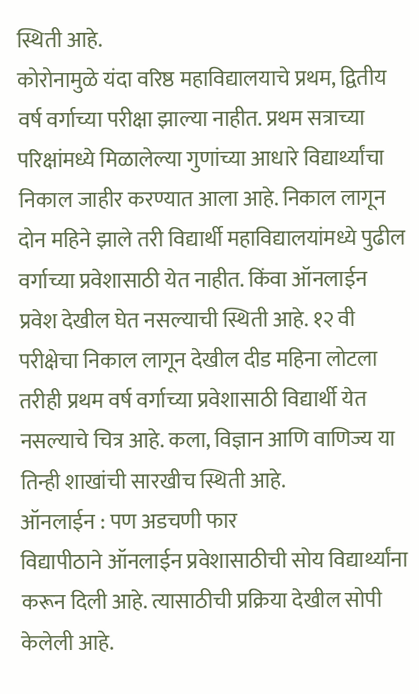स्थिती आहे.
कोरोनामुळे यंदा वरिष्ठ महाविद्यालयाचे प्रथम, द्वितीय वर्ष वर्गाच्या परीक्षा झाल्या नाहीत. प्रथम सत्राच्या परिक्षांमध्ये मिळालेल्या गुणांच्या आधारे विद्यार्थ्यांचा निकाल जाहीर करण्यात आला आहे. निकाल लागून दोन महिने झाले तरी विद्यार्थी महाविद्यालयांमध्ये पुढील वर्गाच्या प्रवेशासाठी येत नाहीत. किंवा ऑनलाईन प्रवेश देखील घेत नसल्याची स्थिती आहे. १२ वी परीक्षेचा निकाल लागून देखील दीड महिना लोटला तरीही प्रथम वर्ष वर्गाच्या प्रवेशासाठी विद्यार्थी येत नसल्याचे चित्र आहे. कला, विज्ञान आणि वाणिज्य या तिन्ही शाखांची सारखीच स्थिती आहे.
ऑनलाईन : पण अडचणी फार
विद्यापीठाने ऑनलाईन प्रवेशासाठीची सोय विद्यार्थ्यांना करून दिली आहे. त्यासाठीची प्रक्रिया देखील सोपी केलेली आहे.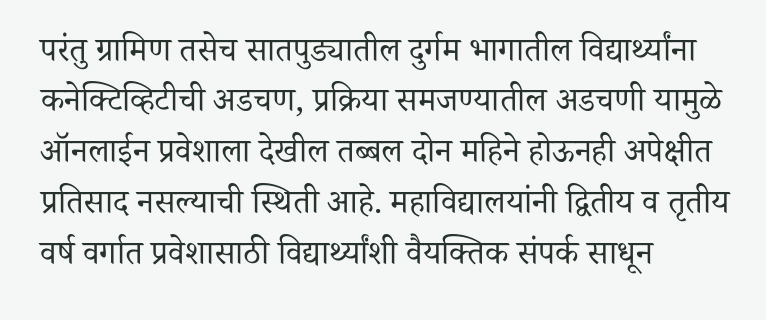परंतु ग्रामिण तसेच सातपुड्यातील दुर्गम भागातील विद्यार्थ्यांना कनेक्टिव्हिटीची अडचण, प्रक्रिया समजण्यातील अडचणी यामुळे ऑनलाईन प्रवेशाला देखील तब्बल दोन महिने होऊनही अपेक्षीत प्रतिसाद नसल्याची स्थिती आहे. महाविद्यालयांनी द्वितीय व तृतीय वर्ष वर्गात प्रवेशासाठी विद्यार्थ्यांशी वैयक्तिक संपर्क साधून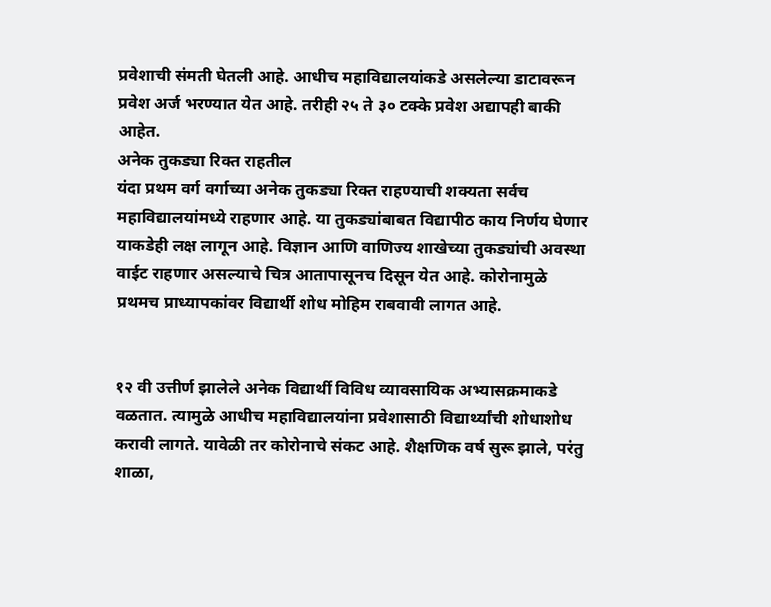प्रवेशाची संमती घेतली आहे. आधीच महाविद्यालयांकडे असलेल्या डाटावरून प्रवेश अर्ज भरण्यात येत आहे. तरीही २५ ते ३० टक्के प्रवेश अद्यापही बाकी आहेत.
अनेक तुकड्या रिक्त राहतील
यंदा प्रथम वर्ग वर्गाच्या अनेक तुकड्या रिक्त राहण्याची शक्यता सर्वच महाविद्यालयांमध्ये राहणार आहे. या तुकड्यांबाबत विद्यापीठ काय निर्णय घेणार याकडेही लक्ष लागून आहे. विज्ञान आणि वाणिज्य शाखेच्या तुकड्यांची अवस्था वाईट राहणार असल्याचे चित्र आतापासूनच दिसून येत आहे. कोरोनामुळे प्रथमच प्राध्यापकांवर विद्यार्थी शोध मोहिम राबवावी लागत आहे.


१२ वी उत्तीर्ण झालेले अनेक विद्यार्थी विविध व्यावसायिक अभ्यासक्रमाकडे वळतात. त्यामुळे आधीच महाविद्यालयांना प्रवेशासाठी विद्यार्थ्यांची शोधाशोध करावी लागते. यावेळी तर कोरोनाचे संकट आहे. शैक्षणिक वर्ष सुरू झाले, परंतु शाळा,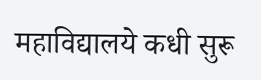महाविद्यालये कधी सुरू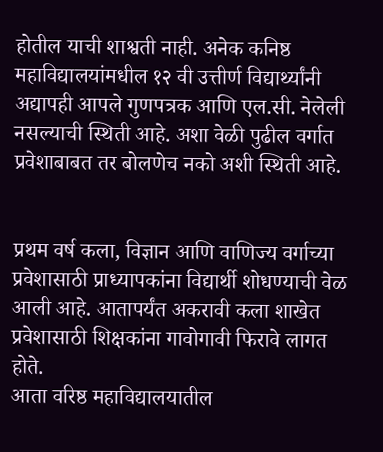होतील याची शाश्वती नाही. अनेक कनिष्ठ महाविद्यालयांमधील १२ वी उत्तीर्ण विद्यार्थ्यांनी अद्यापही आपले गुणपत्रक आणि एल.सी. नेलेली नसल्याची स्थिती आहे. अशा वेळी पुढील वर्गात प्रवेशाबाबत तर बोलणेच नको अशी स्थिती आहे.


प्रथम वर्ष कला, विज्ञान आणि वाणिज्य वर्गाच्या प्रवेशासाठी प्राध्यापकांना विद्यार्थी शोधण्याची वेळ आली आहे. आतापर्यंत अकरावी कला शाखेत प्रवेशासाठी शिक्षकांना गावोगावी फिरावे लागत होते.
आता वरिष्ठ महाविद्यालयातील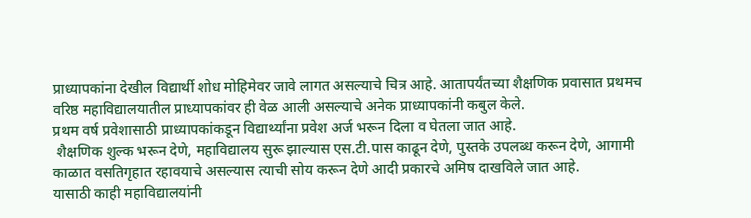प्राध्यापकांना देखील विद्यार्थी शोध मोहिमेवर जावे लागत असल्याचे चित्र आहे. आतापर्यंतच्या शैक्षणिक प्रवासात प्रथमच वरिष्ठ महाविद्यालयातील प्राध्यापकांवर ही वेळ आली असल्याचे अनेक प्राध्यापकांनी कबुल केले.
प्रथम वर्ष प्रवेशासाठी प्राध्यापकांकडून विद्यार्थ्यांना प्रवेश अर्ज भरून दिला व घेतला जात आहे.
 शैक्षणिक शुल्क भरून देणे, महाविद्यालय सुरू झाल्यास एस.टी.पास काढून देणे, पुस्तके उपलब्ध करून देणे, आगामी काळात वसतिगृहात रहावयाचे असल्यास त्याची सोय करून देणे आदी प्रकारचे अमिष दाखविले जात आहे.
यासाठी काही महाविद्यालयांनी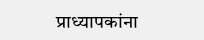प्राध्यापकांना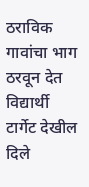ठराविक गावांचा भाग ठरवून देत विद्यार्थी टार्गेट देखील दिले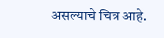असल्याचे चित्र आहे.